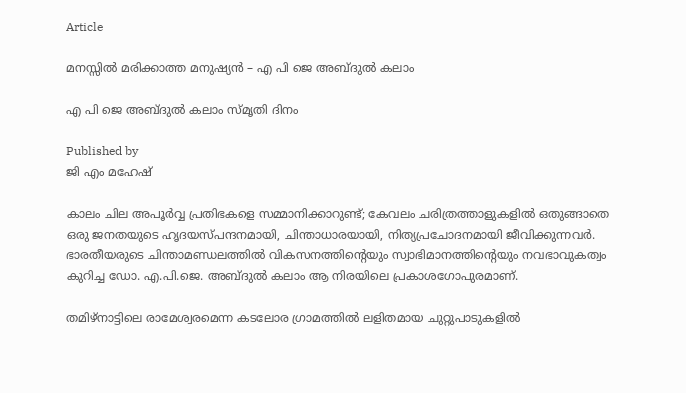Article

മനസ്സിൽ മരിക്കാത്ത മനുഷ്യൻ – എ പി ജെ അബ്ദുൽ കലാം

എ പി ജെ അബ്ദുൽ കലാം സ്മൃതി ദിനം

Published by
ജി എം മഹേഷ്

കാലം ചില അപൂർവ്വ പ്രതിഭകളെ സമ്മാനിക്കാറുണ്ട്; കേവലം ചരിത്രത്താളുകളിൽ ഒതുങ്ങാതെ ഒരു ജനതയുടെ ഹൃദയസ്പന്ദനമായി, ചിന്താധാരയായി, നിത്യപ്രചോദനമായി ജീവിക്കുന്നവർ. ഭാരതീയരുടെ ചിന്താമണ്ഡലത്തിൽ വികസനത്തിന്റെയും സ്വാഭിമാനത്തിന്റെയും നവഭാവുകത്വം കുറിച്ച ഡോ. എ.പി.ജെ. അബ്ദുൽ കലാം ആ നിരയിലെ പ്രകാശഗോപുരമാണ്.

തമിഴ്‌നാട്ടിലെ രാമേശ്വരമെന്ന കടലോര ഗ്രാമത്തിൽ ലളിതമായ ചുറ്റുപാടുകളിൽ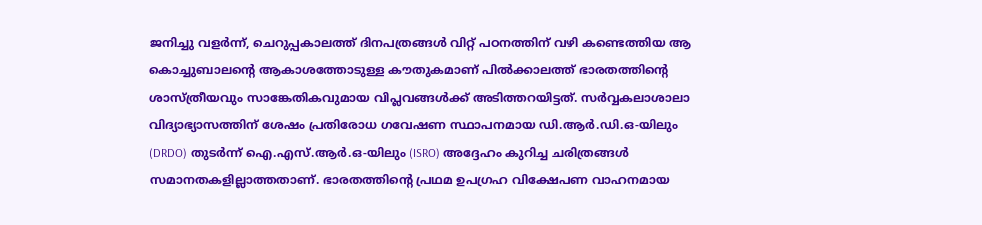ജനിച്ചു വളർന്ന്, ചെറുപ്പകാലത്ത് ദിനപത്രങ്ങൾ വിറ്റ് പഠനത്തിന് വഴി കണ്ടെത്തിയ ആ കൊച്ചുബാലന്റെ ആകാശത്തോടുള്ള കൗതുകമാണ് പിൽക്കാലത്ത് ഭാരതത്തിന്റെ ശാസ്ത്രീയവും സാങ്കേതികവുമായ വിപ്ലവങ്ങൾക്ക് അടിത്തറയിട്ടത്. സർവ്വകലാശാലാ വിദ്യാഭ്യാസത്തിന് ശേഷം പ്രതിരോധ ഗവേഷണ സ്ഥാപനമായ ഡി.ആർ.ഡി.ഒ-യിലും (DRDO) തുടർന്ന് ഐ.എസ്.ആർ.ഒ-യിലും (ISRO) അദ്ദേഹം കുറിച്ച ചരിത്രങ്ങൾ സമാനതകളില്ലാത്തതാണ്. ഭാരതത്തിന്റെ പ്രഥമ ഉപഗ്രഹ വിക്ഷേപണ വാഹനമായ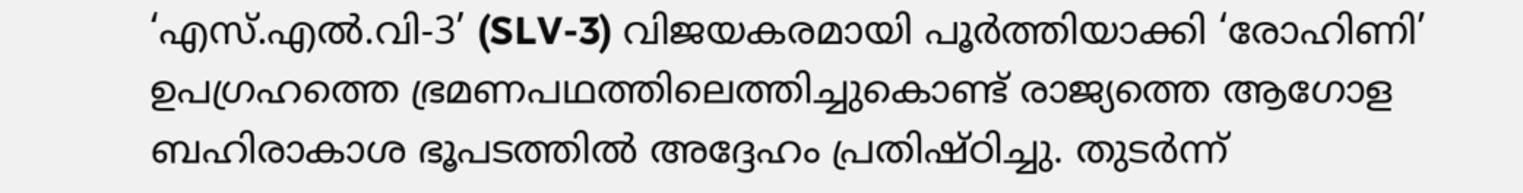‘എസ്.എൽ.വി-3’ (SLV-3) വിജയകരമായി പൂർത്തിയാക്കി ‘രോഹിണി’ ഉപഗ്രഹത്തെ ഭ്രമണപഥത്തിലെത്തിച്ചുകൊണ്ട് രാജ്യത്തെ ആഗോള ബഹിരാകാശ ഭൂപടത്തിൽ അദ്ദേഹം പ്രതിഷ്ഠിച്ചു. തുടർന്ന്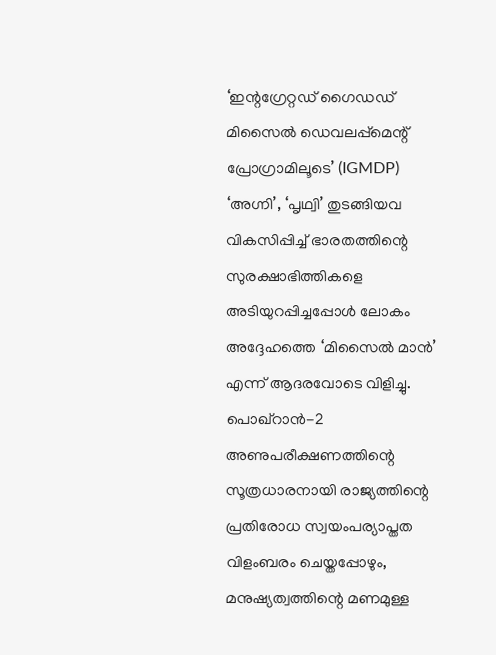‘ഇന്റഗ്രേറ്റഡ് ഗൈഡഡ് മിസൈൽ ഡെവലപ്പ്മെന്റ് പ്രോഗ്രാമിലൂടെ’ (IGMDP) ‘അഗ്നി’, ‘പൃഥ്വി’ തുടങ്ങിയവ വികസിപ്പിച്ച് ഭാരതത്തിന്റെ സുരക്ഷാഭിത്തികളെ അടിയുറപ്പിച്ചപ്പോൾ ലോകം അദ്ദേഹത്തെ ‘മിസൈൽ മാൻ’ എന്ന് ആദരവോടെ വിളിച്ചു. പൊഖ്റാൻ-2 അണുപരീക്ഷണത്തിന്റെ സൂത്രധാരനായി രാജ്യത്തിന്റെ പ്രതിരോധ സ്വയംപര്യാപ്തത വിളംബരം ചെയ്തപ്പോഴും, മനുഷ്യത്വത്തിന്റെ മണമുള്ള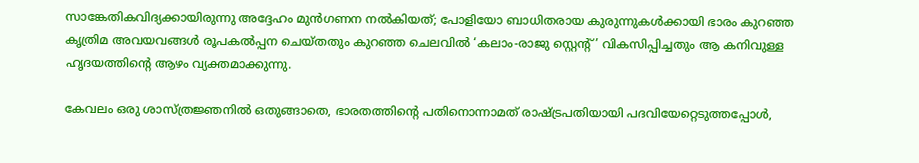സാങ്കേതികവിദ്യക്കായിരുന്നു അദ്ദേഹം മുൻഗണന നൽകിയത്; പോളിയോ ബാധിതരായ കുരുന്നുകൾക്കായി ഭാരം കുറഞ്ഞ കൃത്രിമ അവയവങ്ങൾ രൂപകൽപ്പന ചെയ്തതും കുറഞ്ഞ ചെലവിൽ ‘കലാം-രാജു സ്റ്റെന്റ്’ വികസിപ്പിച്ചതും ആ കനിവുള്ള ഹൃദയത്തിന്റെ ആഴം വ്യക്തമാക്കുന്നു.

കേവലം ഒരു ശാസ്ത്രജ്ഞനിൽ ഒതുങ്ങാതെ, ഭാരതത്തിന്റെ പതിനൊന്നാമത് രാഷ്‌ട്രപതിയായി പദവിയേറ്റെടുത്തപ്പോൾ,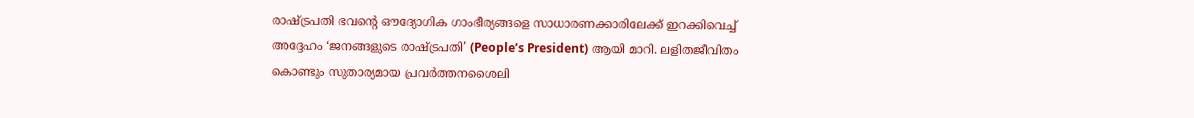രാഷ്‌ട്രപതി ഭവന്റെ ഔദ്യോഗിക ഗാംഭീര്യങ്ങളെ സാധാരണക്കാരിലേക്ക് ഇറക്കിവെച്ച് അദ്ദേഹം ‘ജനങ്ങളുടെ രാഷ്‌ട്രപതി’ (People’s President) ആയി മാറി. ലളിതജീവിതം കൊണ്ടും സുതാര്യമായ പ്രവർത്തനശൈലി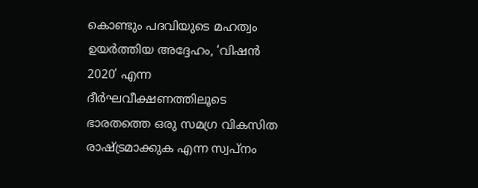കൊണ്ടും പദവിയുടെ മഹത്വം ഉയർത്തിയ അദ്ദേഹം, ‘വിഷൻ 2020’ എന്ന ദീർഘവീക്ഷണത്തിലൂടെ ഭാരതത്തെ ഒരു സമഗ്ര വികസിത രാഷ്‌ട്രമാക്കുക എന്ന സ്വപ്നം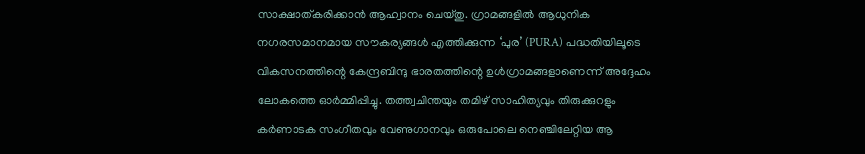സാക്ഷാത്കരിക്കാൻ ആഹ്വാനം ചെയ്തു. ഗ്രാമങ്ങളിൽ ആധുനിക നഗരസമാനമായ സൗകര്യങ്ങൾ എത്തിക്കുന്ന ‘പുര’ (PURA) പദ്ധതിയിലൂടെ വികസനത്തിന്റെ കേന്ദ്രബിന്ദു ഭാരതത്തിന്റെ ഉൾഗ്രാമങ്ങളാണെന്ന് അദ്ദേഹം ലോകത്തെ ഓർമ്മിപ്പിച്ചു. തത്ത്വചിന്തയും തമിഴ് സാഹിത്യവും തിരുക്കുറളും കർണാടക സംഗീതവും വേണുഗാനവും ഒരുപോലെ നെഞ്ചിലേറ്റിയ ആ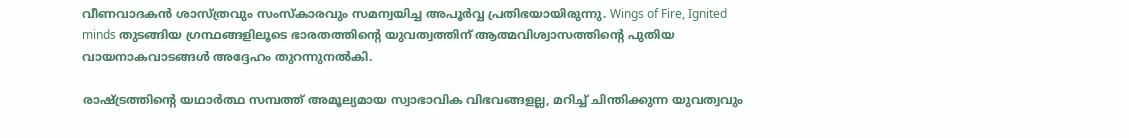വീണവാദകൻ ശാസ്ത്രവും സംസ്കാരവും സമന്വയിച്ച അപൂർവ്വ പ്രതിഭയായിരുന്നു. Wings of Fire, Ignited minds തുടങ്ങിയ ഗ്രന്ഥങ്ങളിലൂടെ ഭാരതത്തിന്റെ യുവത്വത്തിന് ആത്മവിശ്വാസത്തിന്റെ പുതിയ വായനാകവാടങ്ങൾ അദ്ദേഹം തുറന്നുനൽകി.

രാഷ്‌ട്രത്തിന്റെ യഥാർത്ഥ സമ്പത്ത് അമൂല്യമായ സ്വാഭാവിക വിഭവങ്ങളല്ല, മറിച്ച് ചിന്തിക്കുന്ന യുവത്വവും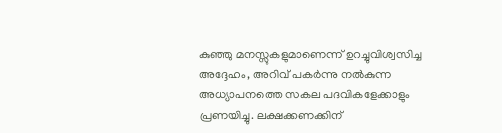കുഞ്ഞു മനസ്സുകളുമാണെന്ന് ഉറച്ചുവിശ്വസിച്ച അദ്ദേഹം, അറിവ് പകർന്നു നൽകുന്ന അധ്യാപനത്തെ സകല പദവികളേക്കാളും പ്രണയിച്ചു. ലക്ഷക്കണക്കിന്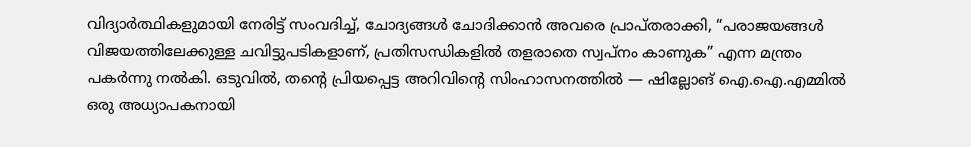വിദ്യാർത്ഥികളുമായി നേരിട്ട് സംവദിച്ച്, ചോദ്യങ്ങൾ ചോദിക്കാൻ അവരെ പ്രാപ്തരാക്കി, “പരാജയങ്ങൾ വിജയത്തിലേക്കുള്ള ചവിട്ടുപടികളാണ്, പ്രതിസന്ധികളിൽ തളരാതെ സ്വപ്നം കാണുക” എന്ന മന്ത്രം പകർന്നു നൽകി. ഒടുവിൽ, തന്റെ പ്രിയപ്പെട്ട അറിവിന്റെ സിംഹാസനത്തിൽ — ഷില്ലോങ് ഐ.ഐ.എമ്മിൽ ഒരു അധ്യാപകനായി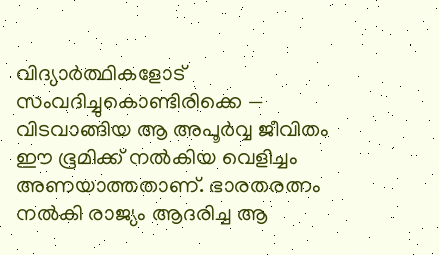വിദ്യാർത്ഥികളോട് സംവദിച്ചുകൊണ്ടിരിക്കെ — വിടവാങ്ങിയ ആ അപൂർവ്വ ജീവിതം ഈ ഭൂമിക്ക് നൽകിയ വെളിച്ചം അണയാത്തതാണ്. ഭാരതരത്നം നൽകി രാജ്യം ആദരിച്ച ആ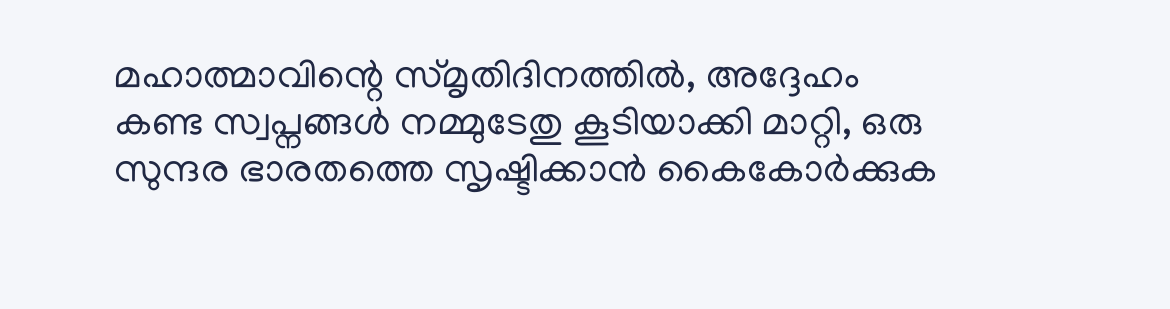മഹാത്മാവിന്റെ സ്മൃതിദിനത്തിൽ, അദ്ദേഹം കണ്ട സ്വപ്നങ്ങൾ നമ്മുടേതു കൂടിയാക്കി മാറ്റി, ഒരു സുന്ദര ഭാരതത്തെ സൃഷ്ടിക്കാൻ കൈകോർക്കുക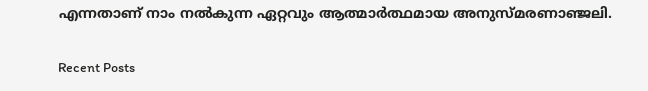എന്നതാണ് നാം നൽകുന്ന ഏറ്റവും ആത്മാർത്ഥമായ അനുസ്മരണാഞ്ജലി.

Recent Posts